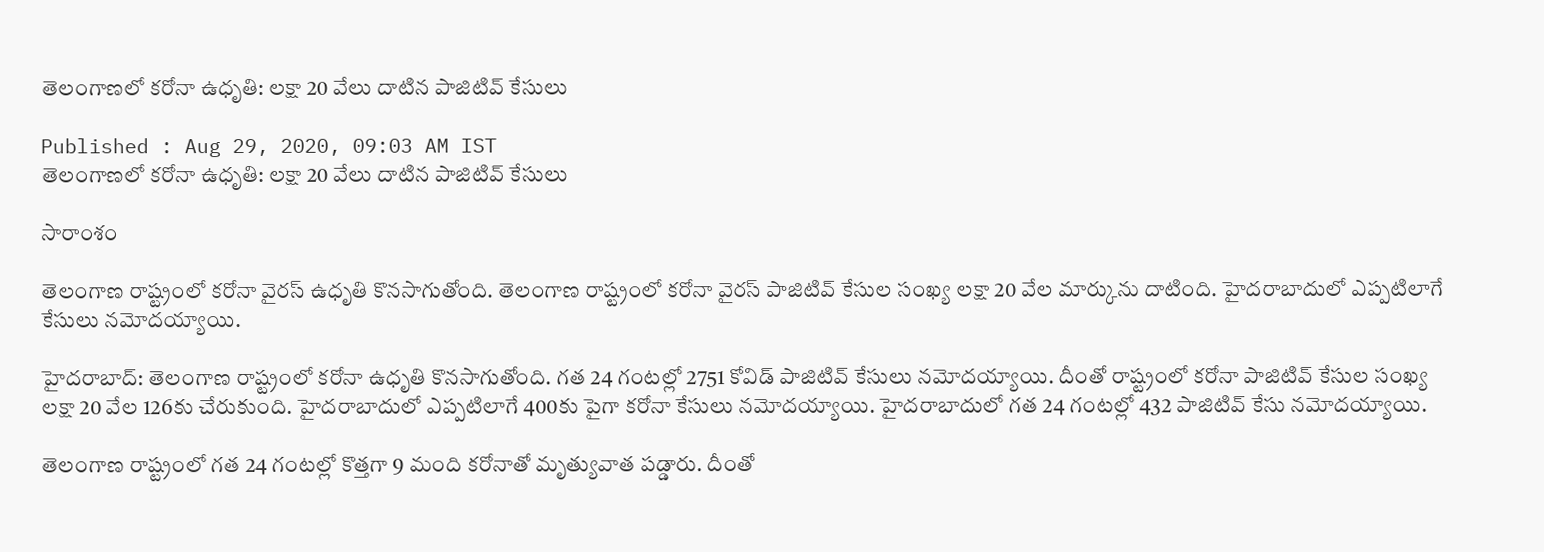తెలంగాణలో కరోనా ఉధృతి: లక్షా 20 వేలు దాటిన పాజిటివ్ కేసులు

Published : Aug 29, 2020, 09:03 AM IST
తెలంగాణలో కరోనా ఉధృతి: లక్షా 20 వేలు దాటిన పాజిటివ్ కేసులు

సారాంశం

తెలంగాణ రాష్ట్రంలో కరోనా వైరస్ ఉధృతి కొనసాగుతోంది. తెలంగాణ రాష్ట్రంలో కరోనా వైరస్ పాజిటివ్ కేసుల సంఖ్య లక్షా 20 వేల మార్కును దాటింది. హైదరాబాదులో ఎప్పటిలాగే కేసులు నమోదయ్యాయి.

హైదరాబాద్: తెలంగాణ రాష్ట్రంలో కరోనా ఉధృతి కొనసాగుతోంది. గత 24 గంటల్లో 2751 కోవిడ్ పాజిటివ్ కేసులు నమోదయ్యాయి. దీంతో రాష్ట్రంలో కరోనా పాజిటివ్ కేసుల సంఖ్య లక్షా 20 వేల 126కు చేరుకుంది. హైదరాబాదులో ఎప్పటిలాగే 400కు పైగా కరోనా కేసులు నమోదయ్యాయి. హైదరాబాదులో గత 24 గంటల్లో 432 పాజిటివ్ కేసు నమోదయ్యాయి.

తెలంగాణ రాష్ట్రంలో గత 24 గంటల్లో కొత్తగా 9 మంది కరోనాతో మృత్యువాత పడ్డారు. దీంతో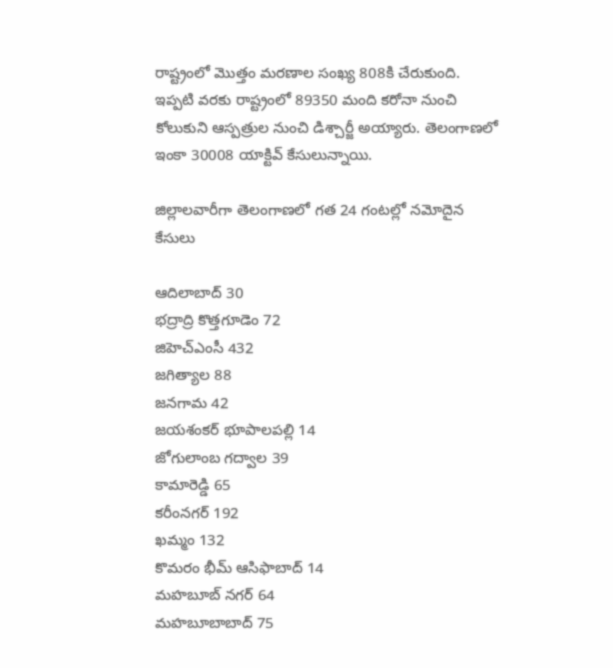రాష్ట్రంలో మొత్తం మరణాల సంఖ్య 808కి చేరుకుంది. ఇప్పటి వరకు రాష్ట్రంలో 89350 మంది కరోనా నుంచి కోలుకుని ఆస్పత్రుల నుంచి డిశ్చార్జీ అయ్యారు. తెలంగాణలో ఇంకా 30008 యాక్టివ్ కేసులున్నాయి.

జిల్లాలవారీగా తెలంగాణలో గత 24 గంటల్లో నమోదైన కేసులు

ఆదిలాబాద్ 30
భద్రాద్రి కొత్తగూడెం 72
జిహెచ్ఎంసీ 432
జగిత్యాల 88
జనగామ 42
జయశంకర్ భూపాలపల్లి 14
జోగులాంబ గద్వాల 39
కామారెడ్డి 65
కరీంనగర్ 192
ఖమ్మం 132
కొమరం భీమ్ ఆసిఫాబాద్ 14
మహబూబ్ నగర్ 64
మహబూబాబాద్ 75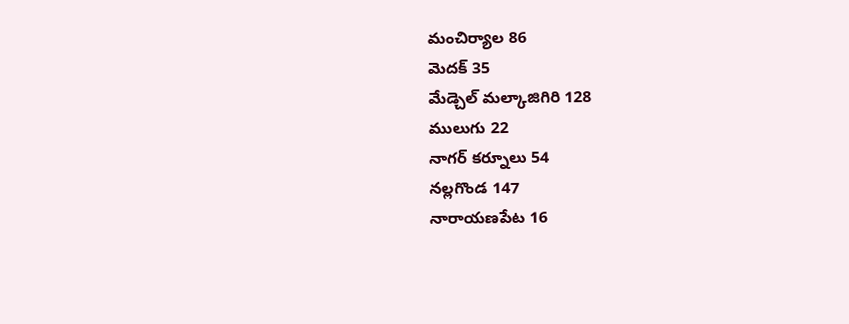మంచిర్యాల 86
మెదక్ 35
మేడ్చెల్ మల్కాజిగిరి 128
ములుగు 22
నాగర్ కర్నూలు 54
నల్లగొండ 147
నారాయణపేట 16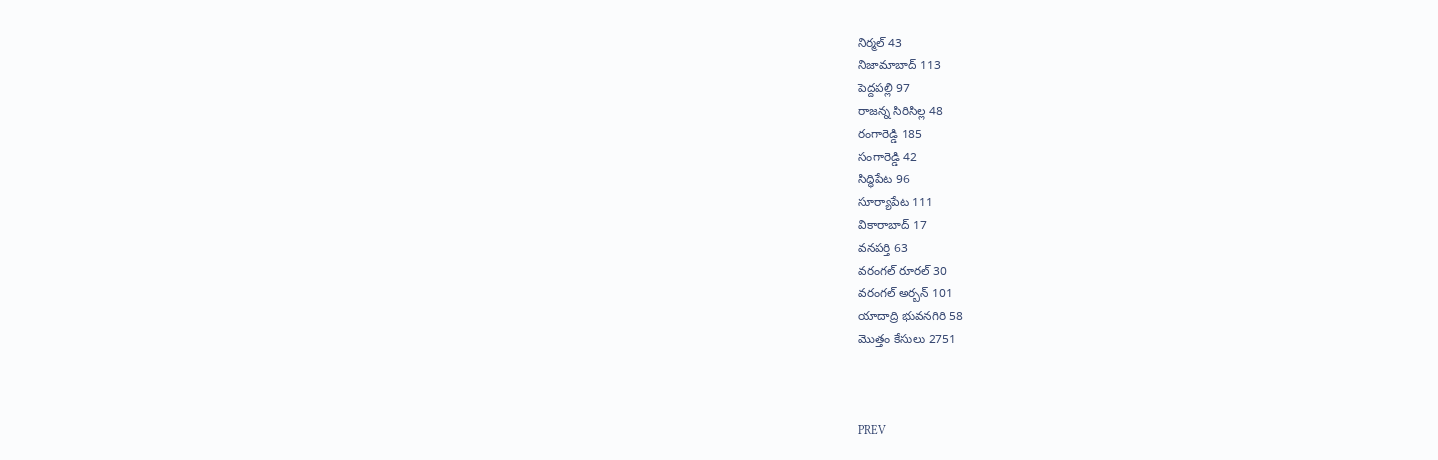నిర్మల్ 43
నిజామాబాద్ 113
పెద్దపల్లి 97
రాజన్న సిరిసిల్ల 48
రంగారెడ్డి 185
సంగారెడ్డి 42
సిద్ధిపేట 96
సూర్యాపేట 111
వికారాబాద్ 17
వనపర్తి 63
వరంగల్ రూరల్ 30
వరంగల్ అర్బన్ 101
యాదాద్రి భువనగిరి 58
మొత్తం కేసులు 2751



PREV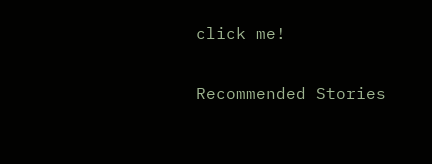click me!

Recommended Stories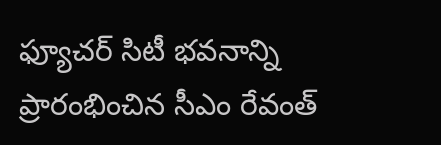ఫ్యూచర్ సిటీ భవనాన్ని ప్రారంభించిన సీఎం రేవంత్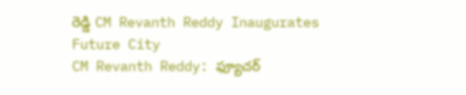రెడ్డి CM Revanth Reddy Inaugurates Future City
CM Revanth Reddy: ఫ్యూచర్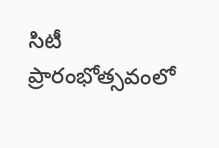సిటీ ప్రారంభోత్సవంలో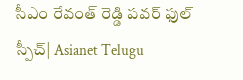సీఎం రేవంత్ రెడ్డి పవర్ ఫుల్ స్పీచ్| Asianet Telugu